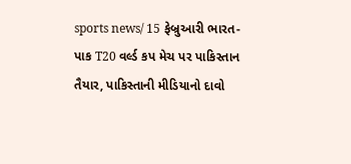sports news/ 15 ફેબ્રુઆરી ભારત-પાક T20 વર્લ્ડ કપ મેચ પર પાકિસ્તાન તૈયાર, પાકિસ્તાની મીડિયાનો દાવો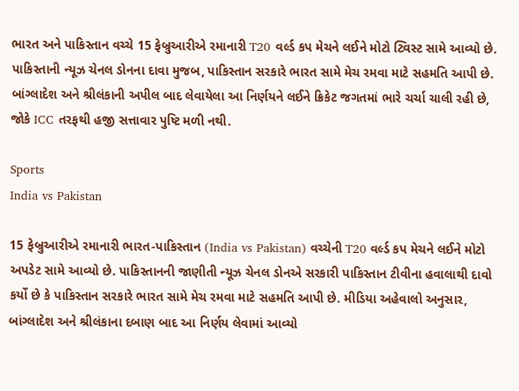ભારત અને પાકિસ્તાન વચ્ચે 15 ફેબ્રુઆરીએ રમાનારી T20 વર્લ્ડ કપ મેચને લઈને મોટો ટ્વિસ્ટ સામે આવ્યો છે. પાકિસ્તાની ન્યૂઝ ચેનલ ડોનના દાવા મુજબ, પાકિસ્તાન સરકારે ભારત સામે મેચ રમવા માટે સહમતિ આપી છે. બાંગ્લાદેશ અને શ્રીલંકાની અપીલ બાદ લેવાયેલા આ નિર્ણયને લઈને ક્રિકેટ જગતમાં ભારે ચર્ચા ચાલી રહી છે, જોકે ICC તરફથી હજી સત્તાવાર પુષ્ટિ મળી નથી.

Sports
India vs Pakistan

15 ફેબ્રુઆરીએ રમાનારી ભારત-પાકિસ્તાન (India vs Pakistan) વચ્ચેની T20 વર્લ્ડ કપ મેચને લઈને મોટો અપડેટ સામે આવ્યો છે. પાકિસ્તાનની જાણીતી ન્યૂઝ ચેનલ ડોનએ સરકારી પાકિસ્તાન ટીવીના હવાલાથી દાવો કર્યો છે કે પાકિસ્તાન સરકારે ભારત સામે મેચ રમવા માટે સહમતિ આપી છે. મીડિયા અહેવાલો અનુસાર, બાંગ્લાદેશ અને શ્રીલંકાના દબાણ બાદ આ નિર્ણય લેવામાં આવ્યો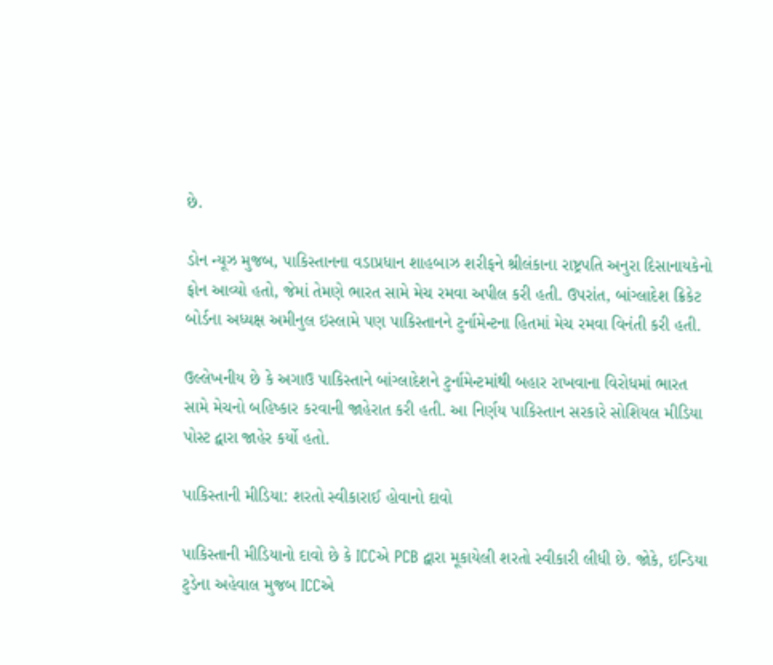છે.

ડોન ન્યૂઝ મુજબ, પાકિસ્તાનના વડાપ્રધાન શાહબાઝ શરીફને શ્રીલંકાના રાષ્ટ્રપતિ અનુરા દિસાનાયકેનો ફોન આવ્યો હતો, જેમાં તેમણે ભારત સામે મેચ રમવા અપીલ કરી હતી. ઉપરાંત, બાંગ્લાદેશ ક્રિકેટ બોર્ડના અધ્યક્ષ અમીનુલ ઇસ્લામે પણ પાકિસ્તાનને ટુર્નામેન્ટના હિતમાં મેચ રમવા વિનંતી કરી હતી.

ઉલ્લેખનીય છે કે અગાઉ પાકિસ્તાને બાંગ્લાદેશને ટુર્નામેન્ટમાંથી બહાર રાખવાના વિરોધમાં ભારત સામે મેચનો બહિષ્કાર કરવાની જાહેરાત કરી હતી. આ નિર્ણય પાકિસ્તાન સરકારે સોશિયલ મીડિયા પોસ્ટ દ્વારા જાહેર કર્યો હતો.

પાકિસ્તાની મીડિયા: શરતો સ્વીકારાઈ હોવાનો દાવો

પાકિસ્તાની મીડિયાનો દાવો છે કે ICCએ PCB દ્વારા મૂકાયેલી શરતો સ્વીકારી લીધી છે. જોકે, ઇન્ડિયા ટુડેના અહેવાલ મુજબ ICCએ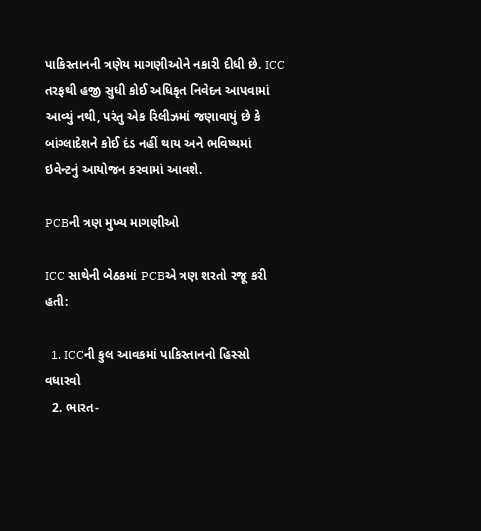પાકિસ્તાનની ત્રણેય માગણીઓને નકારી દીધી છે. ICC તરફથી હજી સુધી કોઈ અધિકૃત નિવેદન આપવામાં આવ્યું નથી, પરંતુ એક રિલીઝમાં જણાવાયું છે કે બાંગ્લાદેશને કોઈ દંડ નહીં થાય અને ભવિષ્યમાં ઇવેન્ટનું આયોજન કરવામાં આવશે.

PCBની ત્રણ મુખ્ય માગણીઓ

ICC સાથેની બેઠકમાં PCBએ ત્રણ શરતો રજૂ કરી હતી:

  1. ICCની કુલ આવકમાં પાકિસ્તાનનો હિસ્સો વધારવો
  2. ભારત-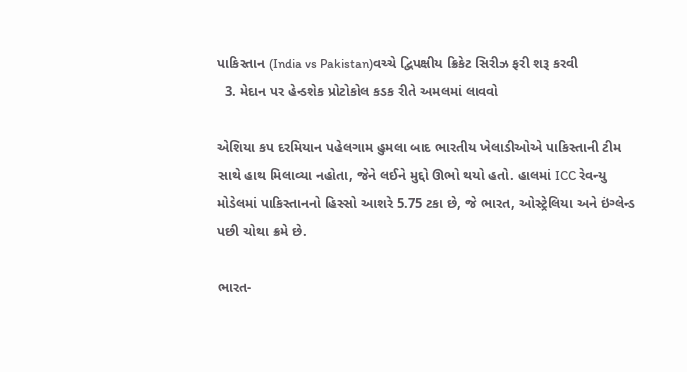પાકિસ્તાન (India vs Pakistan)વચ્ચે દ્વિપક્ષીય ક્રિકેટ સિરીઝ ફરી શરૂ કરવી
  3. મેદાન પર હેન્ડશેક પ્રોટોકોલ કડક રીતે અમલમાં લાવવો

એશિયા કપ દરમિયાન પહેલગામ હુમલા બાદ ભારતીય ખેલાડીઓએ પાકિસ્તાની ટીમ સાથે હાથ મિલાવ્યા નહોતા, જેને લઈને મુદ્દો ઊભો થયો હતો. હાલમાં ICC રેવન્યુ મોડેલમાં પાકિસ્તાનનો હિસ્સો આશરે 5.75 ટકા છે, જે ભારત, ઓસ્ટ્રેલિયા અને ઇંગ્લેન્ડ પછી ચોથા ક્રમે છે.

ભારત-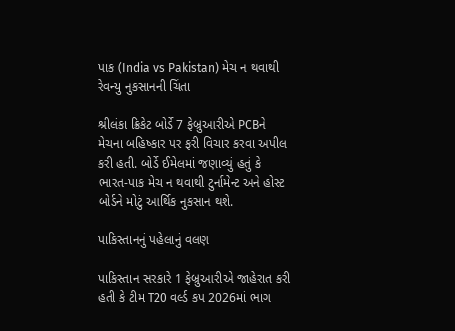પાક (India vs Pakistan) મેચ ન થવાથી રેવન્યુ નુકસાનની ચિંતા

શ્રીલંકા ક્રિકેટ બોર્ડે 7 ફેબ્રુઆરીએ PCBને મેચના બહિષ્કાર પર ફરી વિચાર કરવા અપીલ કરી હતી. બોર્ડે ઈમેલમાં જણાવ્યું હતું કે ભારત-પાક મેચ ન થવાથી ટુર્નામેન્ટ અને હોસ્ટ બોર્ડને મોટું આર્થિક નુકસાન થશે.

પાકિસ્તાનનું પહેલાનું વલણ

પાકિસ્તાન સરકારે 1 ફેબ્રુઆરીએ જાહેરાત કરી હતી કે ટીમ T20 વર્લ્ડ કપ 2026માં ભાગ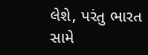લેશે, પરંતુ ભારત સામે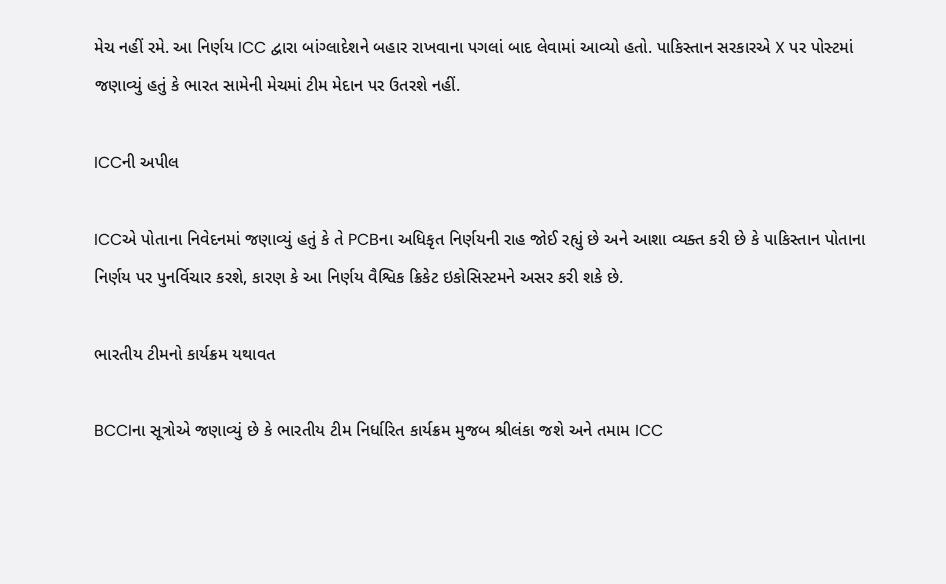મેચ નહીં રમે. આ નિર્ણય ICC દ્વારા બાંગ્લાદેશને બહાર રાખવાના પગલાં બાદ લેવામાં આવ્યો હતો. પાકિસ્તાન સરકારએ X પર પોસ્ટમાં જણાવ્યું હતું કે ભારત સામેની મેચમાં ટીમ મેદાન પર ઉતરશે નહીં.

ICCની અપીલ

ICCએ પોતાના નિવેદનમાં જણાવ્યું હતું કે તે PCBના અધિકૃત નિર્ણયની રાહ જોઈ રહ્યું છે અને આશા વ્યક્ત કરી છે કે પાકિસ્તાન પોતાના નિર્ણય પર પુનર્વિચાર કરશે, કારણ કે આ નિર્ણય વૈશ્વિક ક્રિકેટ ઇકોસિસ્ટમને અસર કરી શકે છે.

ભારતીય ટીમનો કાર્યક્રમ યથાવત

BCCIના સૂત્રોએ જણાવ્યું છે કે ભારતીય ટીમ નિર્ધારિત કાર્યક્રમ મુજબ શ્રીલંકા જશે અને તમામ ICC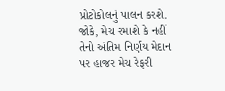પ્રોટોકોલનું પાલન કરશે. જોકે, મેચ રમાશે કે નહીં તેનો અંતિમ નિર્ણય મેદાન પર હાજર મેચ રેફરી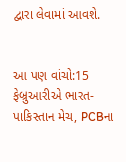દ્વારા લેવામાં આવશે.


આ પણ વાંચો:15 ફેબ્રુઆરીએ ભારત-પાકિસ્તાન મેચ, PCBના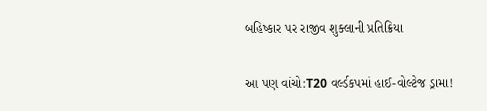બહિષ્કાર પર રાજીવ શુક્લાની પ્રતિક્રિયા

આ પણ વાંચો:T20 વર્લ્ડકપમાં હાઈ-વોલ્ટેજ ડ્રામા!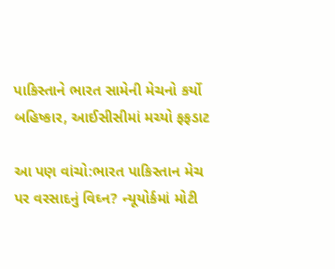પાકિસ્તાને ભારત સામેની મેચનો કર્યો બહિષ્કાર, આઈસીસીમાં મચ્યો ફફડાટ

આ પણ વાંચો:ભારત પાકિસ્તાન મેચ પર વરસાદનું વિઘ્ન? ન્યૂયોર્કમાં મોટી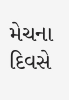મેચના દિવસે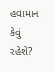હવામાન કેવું રહેશે?